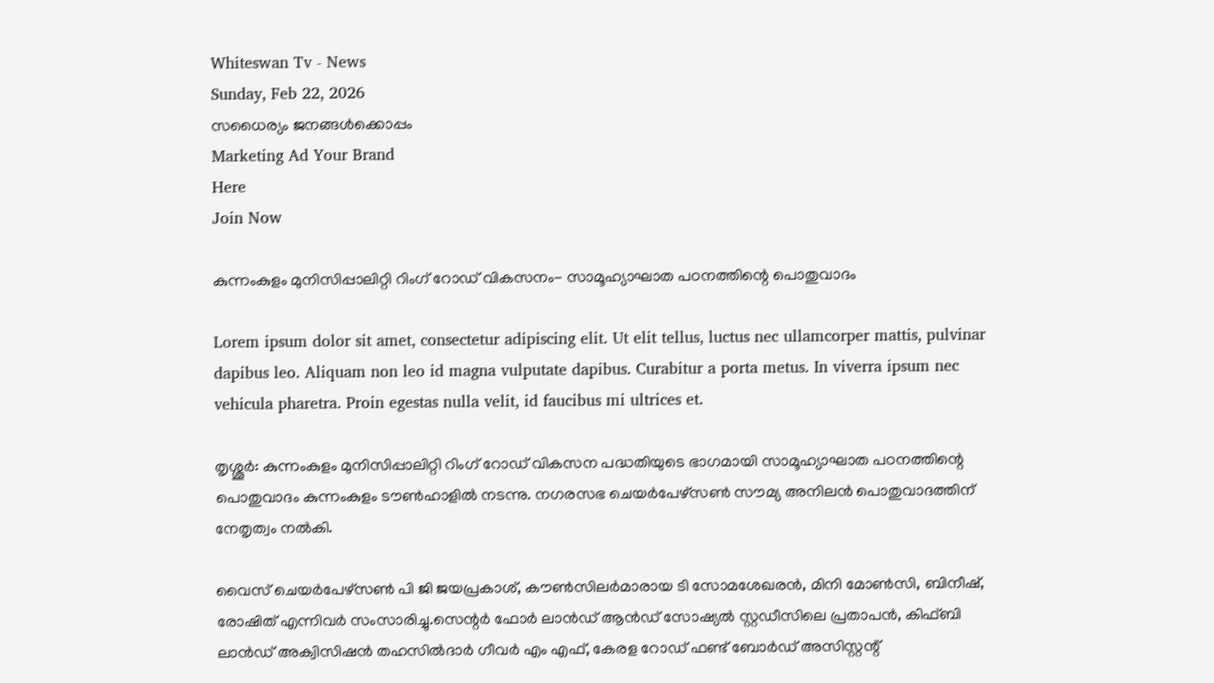Whiteswan Tv - News
Sunday, Feb 22, 2026
സധൈര്യം ജനങ്ങൾക്കൊപ്പം
Marketing Ad Your Brand
Here
Join Now

കുന്നംകുളം മുനിസിപ്പാലിറ്റി റിംഗ് റോഡ് വികസനം- സാമൂഹ്യാഘാത പഠനത്തിന്റെ പൊതുവാദം

Lorem ipsum dolor sit amet, consectetur adipiscing elit. Ut elit tellus, luctus nec ullamcorper mattis, pulvinar dapibus leo. Aliquam non leo id magna vulputate dapibus. Curabitur a porta metus. In viverra ipsum nec vehicula pharetra. Proin egestas nulla velit, id faucibus mi ultrices et.

തൃശ്ശൂർ: കുന്നംകുളം മുനിസിപ്പാലിറ്റി റിംഗ് റോഡ് വികസന പദ്ധതിയുടെ ഭാഗമായി സാമൂഹ്യാഘാത പഠനത്തിന്റെ പൊതുവാദം കുന്നംകുളം ടൗൺഹാളിൽ നടന്നു. നഗരസഭ ചെയർപേഴ്സൺ സൗമ്യ അനിലൻ പൊതുവാദത്തിന് നേതൃത്വം നൽകി.

വൈസ് ചെയർപേഴ്സൺ പി ജി ജയപ്രകാശ്, കൗൺസിലർമാരായ ടി സോമശേഖരൻ, മിനി മോൺസി, ബിനീഷ്, രോഷിത് എന്നിവർ സംസാരിച്ചു.സെന്റർ ഫോർ ലാൻഡ് ആൻഡ് സോഷ്യൽ സ്റ്റഡീസിലെ പ്രതാപൻ, കിഫ്ബി ലാൻഡ് അക്വിസിഷൻ തഹസിൽദാർ ഗീവർ എം എഫ്, കേരള റോഡ് ഫണ്ട് ബോർഡ് അസിസ്റ്റന്റ്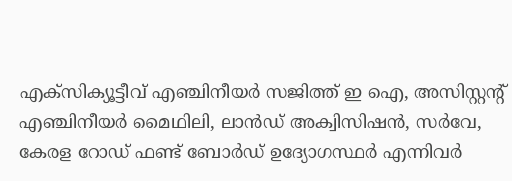എക്സിക്യൂട്ടീവ് എഞ്ചിനീയർ സജിത്ത് ഇ ഐ, അസിസ്റ്റന്റ് എഞ്ചിനീയർ മൈഥിലി, ലാൻഡ് അക്വിസിഷൻ, സർവേ, കേരള റോഡ് ഫണ്ട് ബോർഡ് ഉദ്യോഗസ്ഥർ എന്നിവർ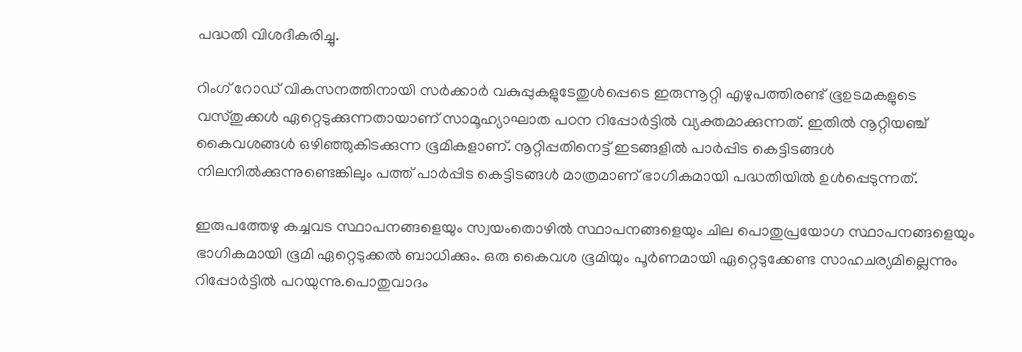പദ്ധതി വിശദീകരിച്ചു.

റിംഗ് റോഡ് വികസനത്തിനായി സർക്കാർ വകുപ്പുകളുടേതുൾപ്പെടെ ഇരുന്നൂറ്റി എഴുപത്തിരണ്ട് ഭൂഉടമകളുടെ വസ്തുക്കൾ ഏറ്റെടുക്കുന്നതായാണ് സാമൂഹ്യാഘാത പഠന റിപ്പോർട്ടിൽ വ്യക്തമാക്കുന്നത്. ഇതിൽ നൂറ്റിയഞ്ച് കൈവശങ്ങൾ ഒഴിഞ്ഞുകിടക്കുന്ന ഭൂമികളാണ്. നൂറ്റിപ്പതിനെട്ട് ഇടങ്ങളിൽ പാർപ്പിട കെട്ടിടങ്ങൾ നിലനിൽക്കുന്നുണ്ടെങ്കിലും പത്ത് പാർപ്പിട കെട്ടിടങ്ങൾ മാത്രമാണ് ഭാഗികമായി പദ്ധതിയിൽ ഉൾപ്പെടുന്നത്.

ഇരുപത്തേഴു കച്ചവട സ്ഥാപനങ്ങളെയും സ്വയംതൊഴിൽ സ്ഥാപനങ്ങളെയും ചില പൊതുപ്രയോഗ സ്ഥാപനങ്ങളെയും ഭാഗികമായി ഭൂമി ഏറ്റെടുക്കൽ ബാധിക്കും. ഒരു കൈവശ ഭൂമിയും പൂർണമായി ഏറ്റെടുക്കേണ്ട സാഹചര്യമില്ലെന്നും റിപ്പോർട്ടിൽ പറയുന്നു.പൊതുവാദം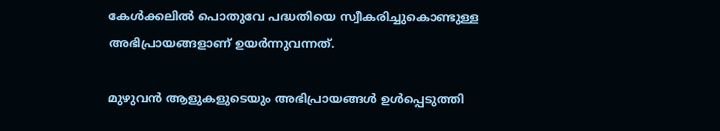കേൾക്കലിൽ പൊതുവേ പദ്ധതിയെ സ്വീകരിച്ചുകൊണ്ടുള്ള അഭിപ്രായങ്ങളാണ് ഉയർന്നുവന്നത്.

മുഴുവൻ ആളുകളുടെയും അഭിപ്രായങ്ങൾ ഉൾപ്പെടുത്തി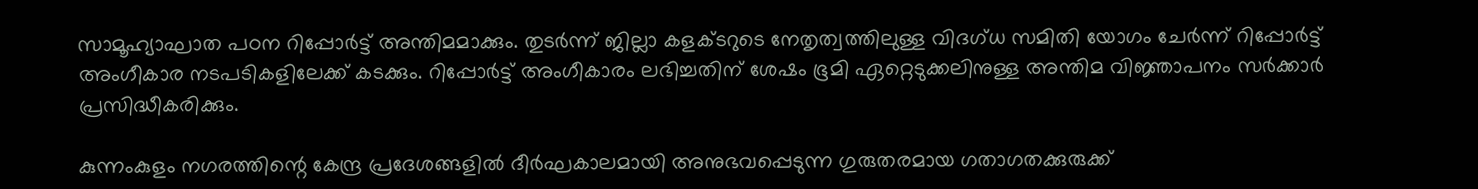സാമൂഹ്യാഘാത പഠന റിപ്പോർട്ട് അന്തിമമാക്കും. തുടർന്ന് ജില്ലാ കളക്ടറുടെ നേതൃത്വത്തിലുള്ള വിദഗ്ധ സമിതി യോഗം ചേർന്ന് റിപ്പോർട്ട് അംഗീകാര നടപടികളിലേക്ക് കടക്കും. റിപ്പോർട്ട് അംഗീകാരം ലഭിച്ചതിന് ശേഷം ഭൂമി ഏറ്റെടുക്കലിനുള്ള അന്തിമ വിജ്ഞാപനം സർക്കാർ പ്രസിദ്ധീകരിക്കും.

കുന്നംകുളം നഗരത്തിന്റെ കേന്ദ്ര പ്രദേശങ്ങളിൽ ദീർഘകാലമായി അനുഭവപ്പെടുന്ന ഗുരുതരമായ ഗതാഗതക്കുരുക്ക്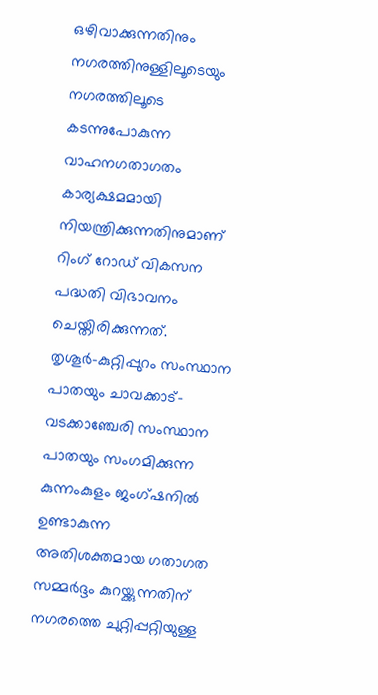ഒഴിവാക്കുന്നതിനും നഗരത്തിനുള്ളിലൂടെയും നഗരത്തിലൂടെ കടന്നുപോകുന്ന വാഹനഗതാഗതം കാര്യക്ഷമമായി നിയന്ത്രിക്കുന്നതിനുമാണ് റിംഗ് റോഡ് വികസന പദ്ധതി വിഭാവനം ചെയ്തിരിക്കുന്നത്. തൃശൂർ–കുറ്റിപ്പുറം സംസ്ഥാന പാതയും ചാവക്കാട്– വടക്കാഞ്ചേരി സംസ്ഥാന പാതയും സംഗമിക്കുന്ന കുന്നംകുളം ജംഗ്ഷനിൽ ഉണ്ടാകുന്ന അതിശക്തമായ ഗതാഗത സമ്മർദ്ദം കുറയ്ക്കുന്നതിന് നഗരത്തെ ചുറ്റിപ്പറ്റിയുള്ള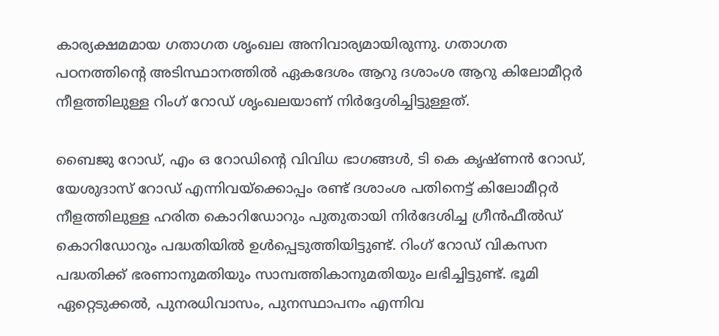കാര്യക്ഷമമായ ഗതാഗത ശൃംഖല അനിവാര്യമായിരുന്നു. ഗതാഗത പഠനത്തിന്റെ അടിസ്ഥാനത്തിൽ ഏകദേശം ആറു ദശാംശ ആറു കിലോമീറ്റർ നീളത്തിലുള്ള റിംഗ് റോഡ് ശൃംഖലയാണ് നിർദ്ദേശിച്ചിട്ടുള്ളത്.

ബൈജു റോഡ്, എം ഒ റോഡിന്റെ വിവിധ ഭാഗങ്ങൾ, ടി കെ കൃഷ്ണൻ റോഡ്, യേശുദാസ് റോഡ് എന്നിവയ്ക്കൊപ്പം രണ്ട് ദശാംശ പതിനെട്ട് കിലോമീറ്റർ നീളത്തിലുള്ള ഹരിത കൊറിഡോറും പുതുതായി നിർദേശിച്ച ഗ്രീൻഫീൽഡ് കൊറിഡോറും പദ്ധതിയിൽ ഉൾപ്പെടുത്തിയിട്ടുണ്ട്. റിംഗ് റോഡ് വികസന പദ്ധതിക്ക് ഭരണാനുമതിയും സാമ്പത്തികാനുമതിയും ലഭിച്ചിട്ടുണ്ട്. ഭൂമി ഏറ്റെടുക്കൽ, പുനരധിവാസം, പുനസ്ഥാപനം എന്നിവ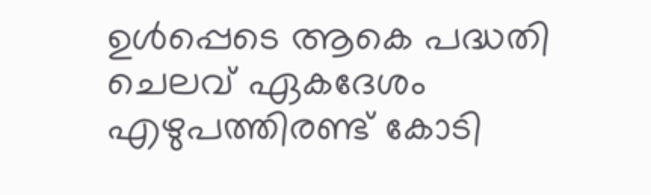ഉൾപ്പെടെ ആകെ പദ്ധതി ചെലവ് ഏകദേശം എഴുപത്തിരണ്ട് കോടി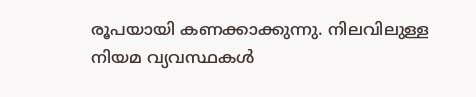രൂപയായി കണക്കാക്കുന്നു. നിലവിലുള്ള നിയമ വ്യവസ്ഥകൾ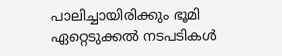പാലിച്ചായിരിക്കും ഭൂമി ഏറ്റെടുക്കൽ നടപടികൾ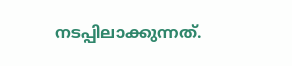നടപ്പിലാക്കുന്നത്.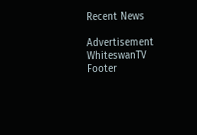Recent News

Advertisement
WhiteswanTV Footer